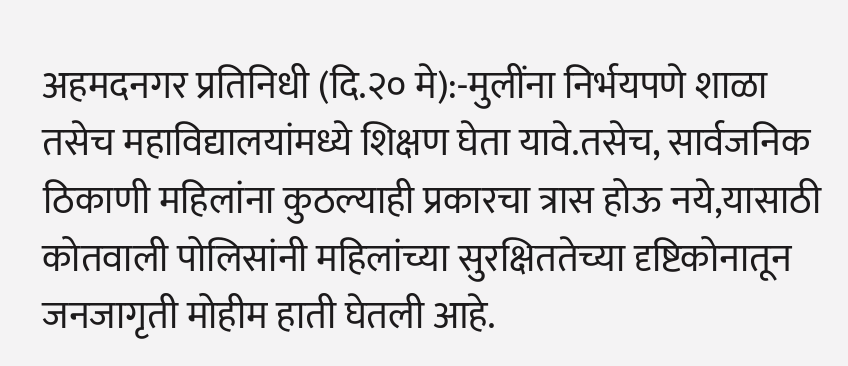अहमदनगर प्रतिनिधी (दि.२० मे):-मुलींना निर्भयपणे शाळा तसेच महाविद्यालयांमध्ये शिक्षण घेता यावे.तसेच, सार्वजनिक ठिकाणी महिलांना कुठल्याही प्रकारचा त्रास होऊ नये,यासाठी कोतवाली पोलिसांनी महिलांच्या सुरक्षिततेच्या दृष्टिकोनातून जनजागृती मोहीम हाती घेतली आहे.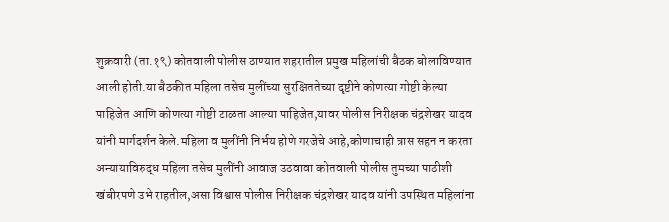शुक्रवारी (ता.१९) कोतवाली पोलीस ठाण्यात शहरातील प्रमुख महिलांची बैठक बोलाविण्यात आली होती.या बैठकीत महिला तसेच मुलींच्या सुरक्षिततेच्या दृष्टीने कोणत्या गोष्टी केल्या पाहिजेत आणि कोणत्या गोष्टी टाळता आल्या पाहिजेत,यावर पोलीस निरीक्षक चंद्रशेखर यादव यांनी मार्गदर्शन केले.महिला व मुलींनी निर्भय होणे गरजेचे आहे,कोणाचाही त्रास सहन न करता अन्यायाविरुद्ध महिला तसेच मुलींनी आवाज उठवावा कोतवाली पोलीस तुमच्या पाठीशी खंबीरपणे उभे राहतील,असा विश्वास पोलीस निरीक्षक चंद्रशेखर यादव यांनी उपस्थित महिलांना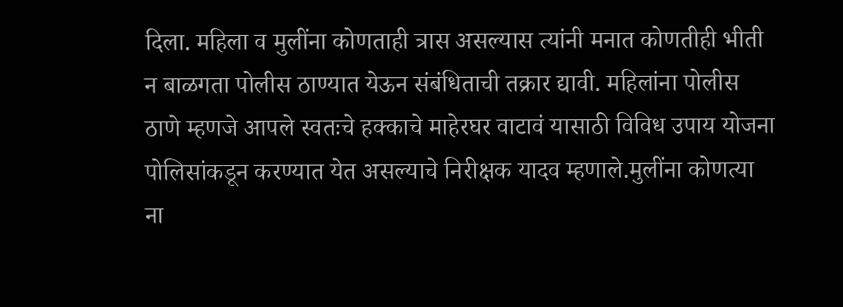दिला. महिला व मुलींना कोणताही त्रास असल्यास त्यांनी मनात कोणतीही भीती न बाळगता पोलीस ठाण्यात येऊन संबंधिताची तक्रार द्यावी. महिलांना पोलीस ठाणे म्हणजे आपले स्वतःचे हक्काचे माहेरघर वाटावं यासाठी विविध उपाय योजना पोलिसांकडून करण्यात येत असल्याचे निरीक्षक यादव म्हणाले.मुलींना कोणत्या ना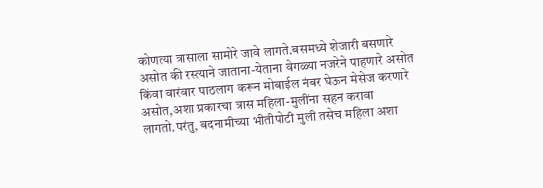कोणत्या त्रासाला सामोरे जावे लागते.बसमध्ये शेजारी बसणारे असोत की रस्त्याने जाताना-येताना वेगळ्या नजरेने पाहणारे असोत किंवा वारंवार पाठलाग करून मोबाईल नंबर घेऊन मेसेज करणारे असोत,अशा प्रकारचा त्रास महिला-मुलींना सहन करावा लागतो.परंतु, बदनामीच्या भीतीपोटी मुली तसेच महिला अशा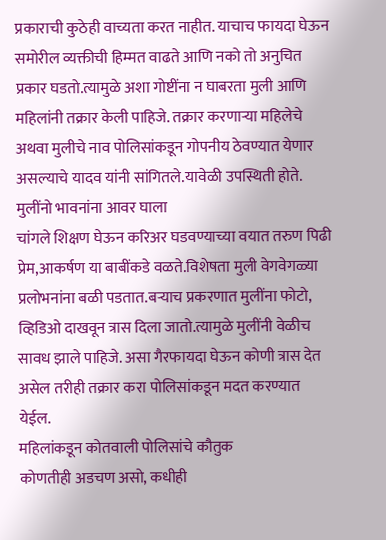प्रकाराची कुठेही वाच्यता करत नाहीत. याचाच फायदा घेऊन समोरील व्यक्तीची हिम्मत वाढते आणि नको तो अनुचित प्रकार घडतो.त्यामुळे अशा गोष्टींना न घाबरता मुली आणि महिलांनी तक्रार केली पाहिजे. तक्रार करणाऱ्या महिलेचे अथवा मुलीचे नाव पोलिसांकडून गोपनीय ठेवण्यात येणार असल्याचे यादव यांनी सांगितले.यावेळी उपस्थिती होते.
मुलींनो भावनांना आवर घाला
चांगले शिक्षण घेऊन करिअर घडवण्याच्या वयात तरुण पिढी प्रेम,आकर्षण या बाबींकडे वळते.विशेषता मुली वेगवेगळ्या प्रलोभनांना बळी पडतात.बऱ्याच प्रकरणात मुलींना फोटो, व्हिडिओ दाखवून त्रास दिला जातो.त्यामुळे मुलींनी वेळीच सावध झाले पाहिजे. असा गैरफायदा घेऊन कोणी त्रास देत असेल तरीही तक्रार करा पोलिसांकडून मदत करण्यात येईल.
महिलांकडून कोतवाली पोलिसांचे कौतुक
कोणतीही अडचण असो, कधीही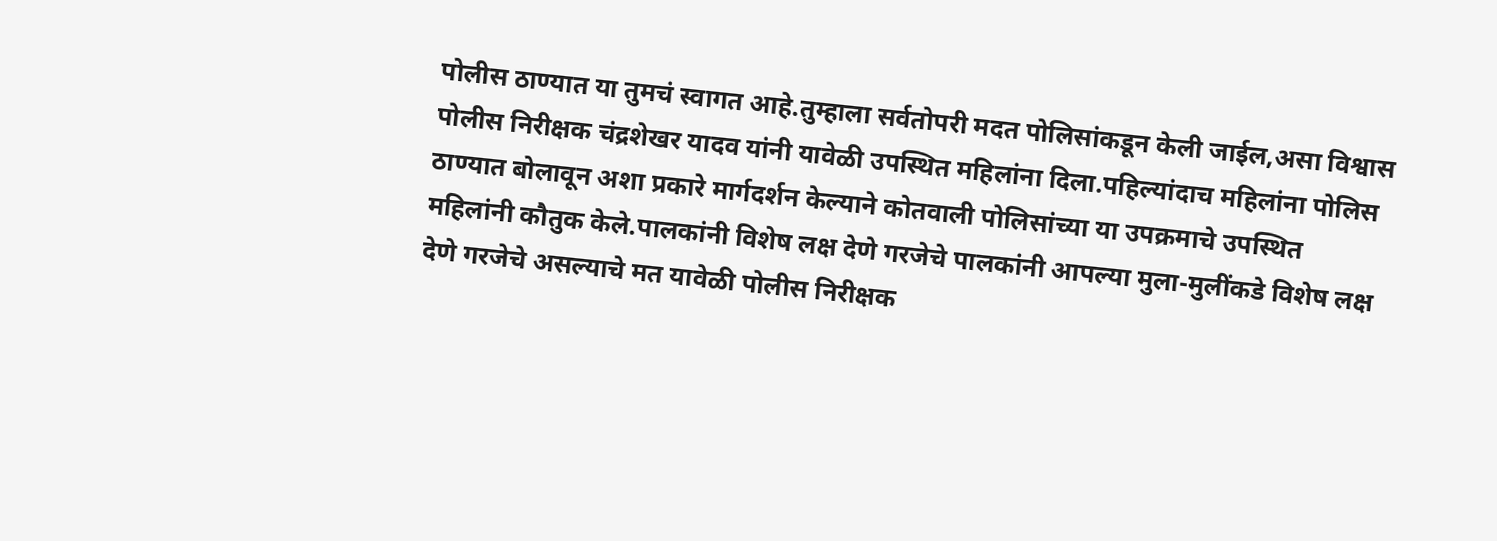पोलीस ठाण्यात या तुमचं स्वागत आहे.तुम्हाला सर्वतोपरी मदत पोलिसांकडून केली जाईल,असा विश्वास पोलीस निरीक्षक चंद्रशेखर यादव यांनी यावेळी उपस्थित महिलांना दिला.पहिल्यांदाच महिलांना पोलिस ठाण्यात बोलावून अशा प्रकारे मार्गदर्शन केल्याने कोतवाली पोलिसांच्या या उपक्रमाचे उपस्थित महिलांनी कौतुक केले.पालकांनी विशेष लक्ष देणे गरजेचे पालकांनी आपल्या मुला-मुलींकडे विशेष लक्ष देणे गरजेचे असल्याचे मत यावेळी पोलीस निरीक्षक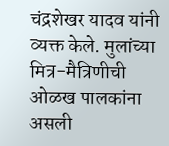चंद्रशेखर यादव यांनी व्यक्त केले. मुलांच्या मित्र-मैत्रिणीची ओळख पालकांना असली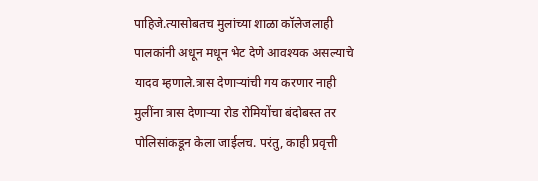पाहिजे.त्यासोबतच मुलांच्या शाळा कॉलेजलाही पालकांनी अधून मधून भेट देणे आवश्यक असल्याचे यादव म्हणाले.त्रास देणाऱ्यांची गय करणार नाही मुलींना त्रास देणाऱ्या रोड रोमियोंचा बंदोबस्त तर पोलिसांकडून केला जाईलच. परंतु, काही प्रवृत्ती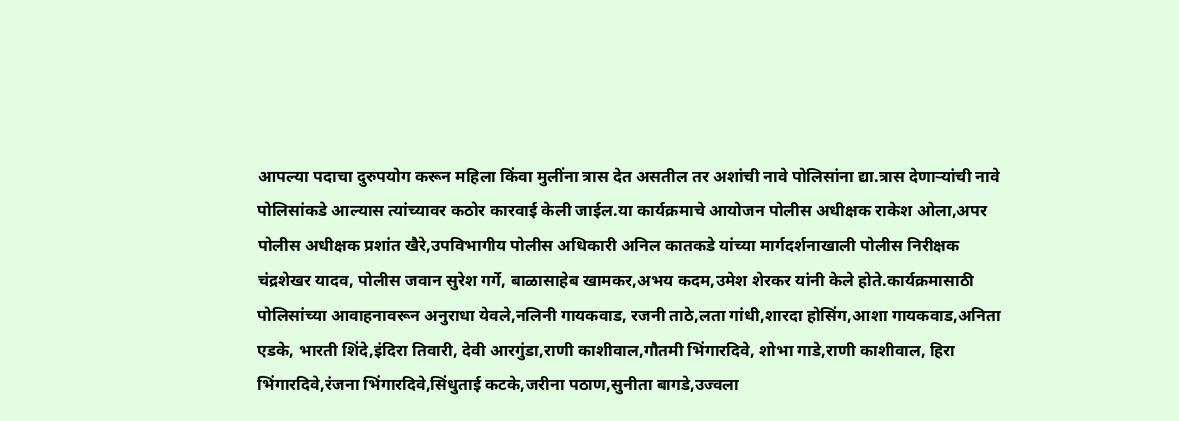आपल्या पदाचा दुरुपयोग करून महिला किंवा मुलींना त्रास देत असतील तर अशांची नावे पोलिसांना द्या.त्रास देणाऱ्यांची नावे पोलिसांकडे आल्यास त्यांच्यावर कठोर कारवाई केली जाईल.या कार्यक्रमाचे आयोजन पोलीस अधीक्षक राकेश ओला,अपर पोलीस अधीक्षक प्रशांत खैरे,उपविभागीय पोलीस अधिकारी अनिल कातकडे यांच्या मार्गदर्शनाखाली पोलीस निरीक्षक चंद्रशेखर यादव, पोलीस जवान सुरेश गर्गे, बाळासाहेब खामकर,अभय कदम,उमेश शेरकर यांनी केले होते.कार्यक्रमासाठी पोलिसांच्या आवाहनावरून अनुराधा येवले,नलिनी गायकवाड, रजनी ताठे,लता गांधी,शारदा होसिंग,आशा गायकवाड,अनिता एडके, भारती शिंदे,इंदिरा तिवारी, देवी आरगुंडा,राणी काशीवाल,गौतमी भिंगारदिवे, शोभा गाडे,राणी काशीवाल, हिरा भिंगारदिवे,रंजना भिंगारदिवे,सिंधुताई कटके,जरीना पठाण,सुनीता बागडे,उज्वला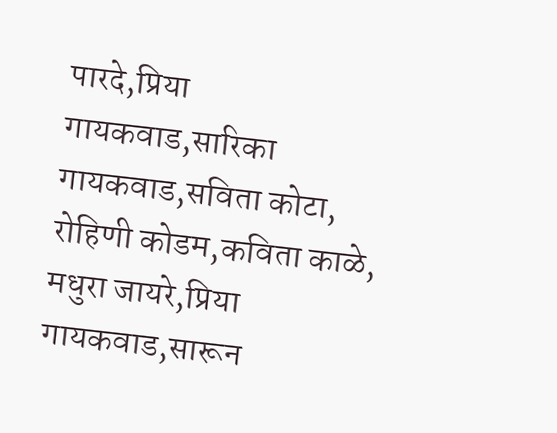पारदे,प्रिया गायकवाड,सारिका गायकवाड,सविता कोटा, रोहिणी कोडम,कविता काळे, मधुरा जायरे,प्रिया गायकवाड,सारून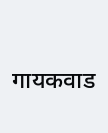गायकवाड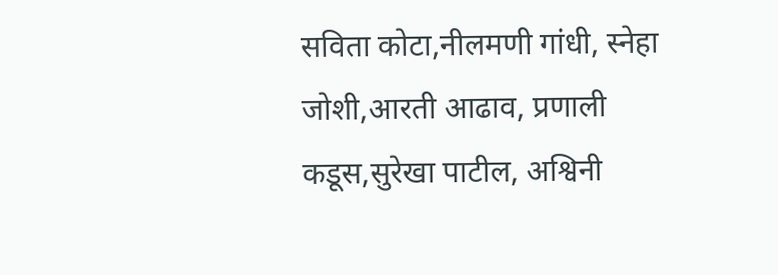सविता कोटा,नीलमणी गांधी, स्नेहा जोशी,आरती आढाव, प्रणाली कडूस,सुरेखा पाटील, अश्विनी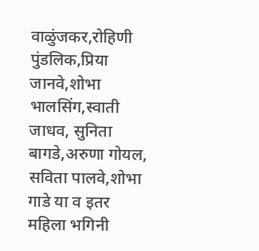वाळुंजकर,रोहिणी पुंडलिक,प्रिया जानवे,शोभा भालसिंग,स्वाती जाधव, सुनिता बागडे,अरुणा गोयल, सविता पालवे,शोभा गाडे या व इतर महिला भगिनी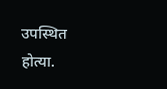उपस्थित होत्या.